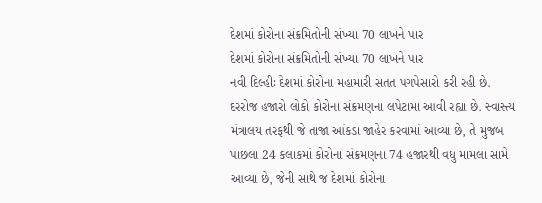દેશમાં કોરોના સંક્રમિતોની સંખ્યા 70 લાખને પાર
દેશમાં કોરોના સંક્રમિતોની સંખ્યા 70 લાખને પાર
નવી દિલ્હીઃ દેશમાં કોરોના મહામારી સતત પગપેસારો કરી રહી છે. દરરોજ હજારો લોકો કોરોના સંક્રમણના લપેટામા આવી રહ્યા છે. સ્વાસ્ત્ય મંત્રાલય તરફથી જે તાજા આંકડા જાહેર કરવામાં આવ્યા છે, તે મુજબ પાછલા 24 કલાકમાં કોરોના સંક્રમણના 74 હજારથી વધુ મામલા સામે આવ્યા છે, જેની સાથે જ દેશમાં કોરોના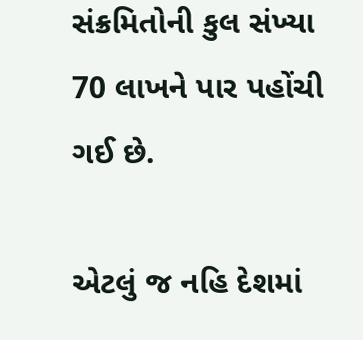સંક્રમિતોની કુલ સંખ્યા 70 લાખને પાર પહોંચી ગઈ છે.

એટલું જ નહિ દેશમાં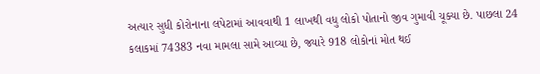અત્યાર સુધી કોરોનાના લપેટામાં આવવાથી 1 લાખથી વધુ લોકો પોતાનો જીવ ગુમાવી ચૂક્યા છે. પાછલા 24 કલાકમાં 74383 નવા મામલા સામે આવ્યા છે, જ્યારે 918 લોકોનાં મોત થઈ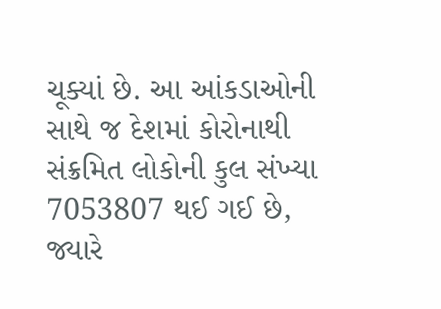ચૂક્યાં છે. આ આંકડાઓની સાથે જ દેશમાં કોરોનાથી સંક્રમિત લોકોની કુલ સંખ્યા 7053807 થઈ ગઈ છે, જ્યારે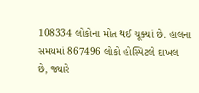108334 લોકોના મોત થઈ ચૂક્યાં છે. હાલના સમયમાં 867496 લોકો હોસ્પિટલે દાખલ છે, જ્યારે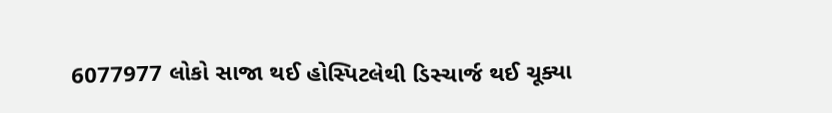6077977 લોકો સાજા થઈ હોસ્પિટલેથી ડિસ્ચાર્જ થઈ ચૂક્યા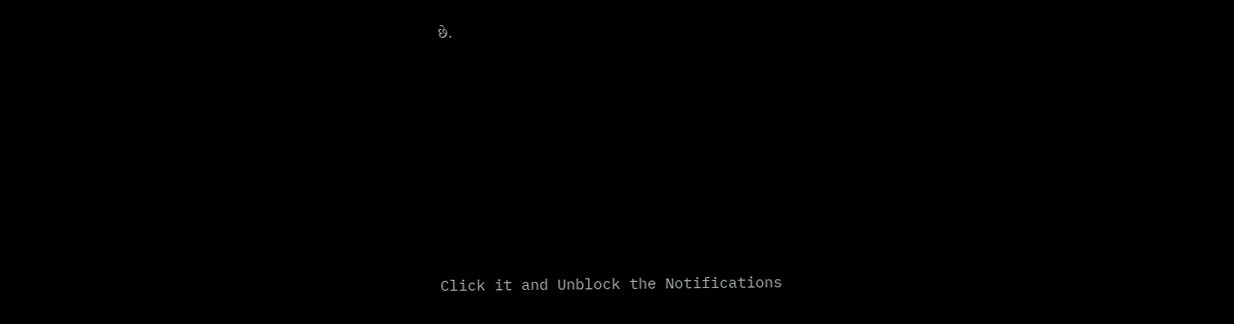છે.












Click it and Unblock the Notifications